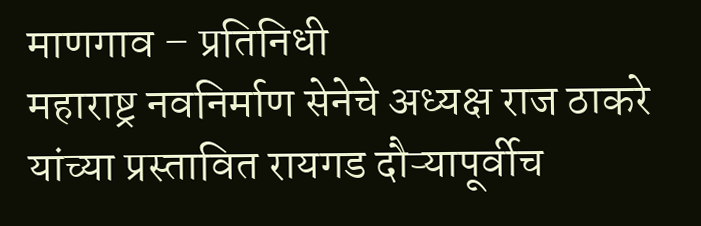माणगाव – प्रतिनिधी
महाराष्ट्र नवनिर्माण सेनेचे अध्यक्ष राज ठाकरे यांच्या प्रस्तावित रायगड दौऱ्यापूर्वीच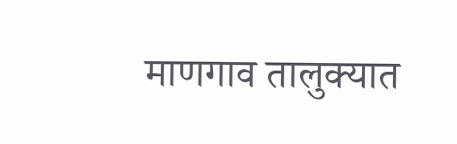माणगाव तालुक्यात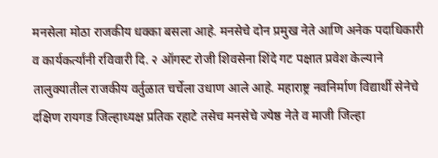मनसेला मोठा राजकीय धक्का बसला आहे. मनसेचे दोन प्रमुख नेते आणि अनेक पदाधिकारी व कार्यकर्त्यांनी रविवारी दि. २ ऑगस्ट रोजी शिवसेना शिंदे गट पक्षात प्रवेश केल्याने तालुक्यातील राजकीय वर्तुळात चर्चेला उधाण आले आहे. महाराष्ट्र नवनिर्माण विद्यार्थी सेनेचे दक्षिण रायगड जिल्हाध्यक्ष प्रतिक रहाटे तसेच मनसेचे ज्येष्ठ नेते व माजी जिल्हा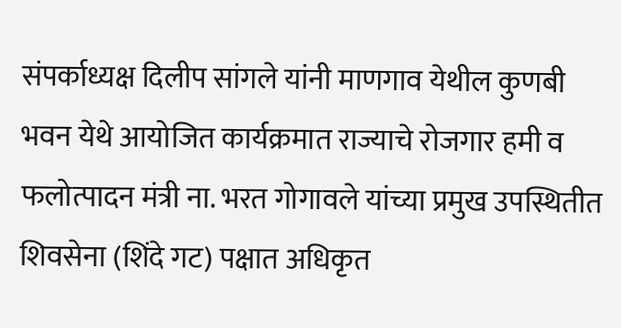संपर्काध्यक्ष दिलीप सांगले यांनी माणगाव येथील कुणबी भवन येथे आयोजित कार्यक्रमात राज्याचे रोजगार हमी व फलोत्पादन मंत्री ना. भरत गोगावले यांच्या प्रमुख उपस्थितीत शिवसेना (शिंदे गट) पक्षात अधिकृत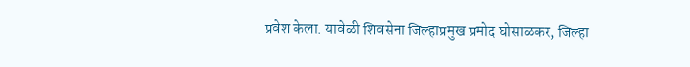प्रवेश केला. यावेळी शिवसेना जिल्हाप्रमुख प्रमोद घोसाळकर, जिल्हा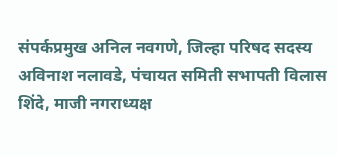संपर्कप्रमुख अनिल नवगणे, जिल्हा परिषद सदस्य अविनाश नलावडे, पंचायत समिती सभापती विलास शिंदे, माजी नगराध्यक्ष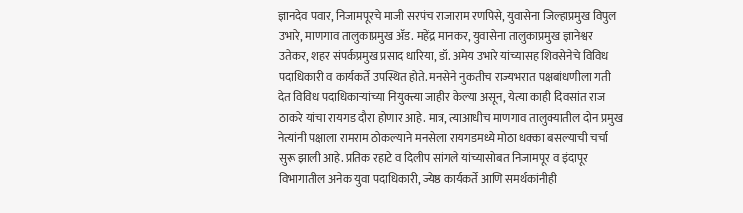ज्ञानदेव पवार, निजामपूरचे माजी सरपंच राजाराम रणपिसे, युवासेना जिल्हाप्रमुख विपुल उभारे, माणगाव तालुकाप्रमुख ॲड. महेंद्र मानकर, युवासेना तालुकाप्रमुख ज्ञानेश्वर उतेकर, शहर संपर्कप्रमुख प्रसाद धारिया, डॉ. अमेय उभारे यांच्यासह शिवसेनेचे विविध पदाधिकारी व कार्यकर्ते उपस्थित होते. मनसेने नुकतीच राज्यभरात पक्षबांधणीला गती देत विविध पदाधिकाऱ्यांच्या नियुक्त्या जाहीर केल्या असून, येत्या काही दिवसांत राज ठाकरे यांचा रायगड दौरा होणार आहे. मात्र, त्याआधीच माणगाव तालुक्यातील दोन प्रमुख नेत्यांनी पक्षाला रामराम ठोकल्याने मनसेला रायगडमध्ये मोठा धक्का बसल्याची चर्चा सुरू झाली आहे. प्रतिक रहाटे व दिलीप सांगले यांच्यासोबत निजामपूर व इंदापूर विभागातील अनेक युवा पदाधिकारी, ज्येष्ठ कार्यकर्ते आणि समर्थकांनीही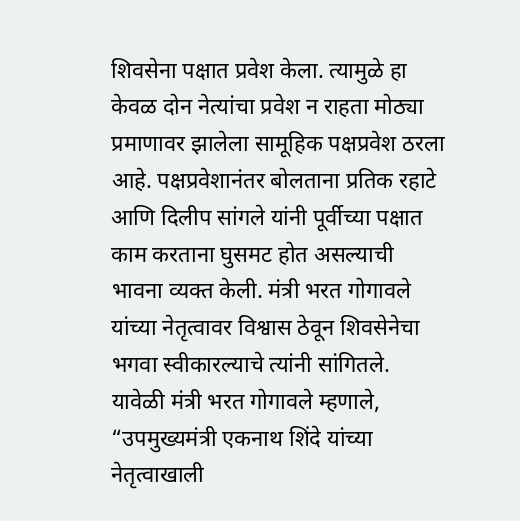शिवसेना पक्षात प्रवेश केला. त्यामुळे हा केवळ दोन नेत्यांचा प्रवेश न राहता मोठ्या प्रमाणावर झालेला सामूहिक पक्षप्रवेश ठरला आहे. पक्षप्रवेशानंतर बोलताना प्रतिक रहाटे आणि दिलीप सांगले यांनी पूर्वीच्या पक्षात काम करताना घुसमट होत असल्याची भावना व्यक्त केली. मंत्री भरत गोगावले यांच्या नेतृत्वावर विश्वास ठेवून शिवसेनेचा भगवा स्वीकारल्याचे त्यांनी सांगितले. यावेळी मंत्री भरत गोगावले म्हणाले, “उपमुख्यमंत्री एकनाथ शिंदे यांच्या नेतृत्वाखाली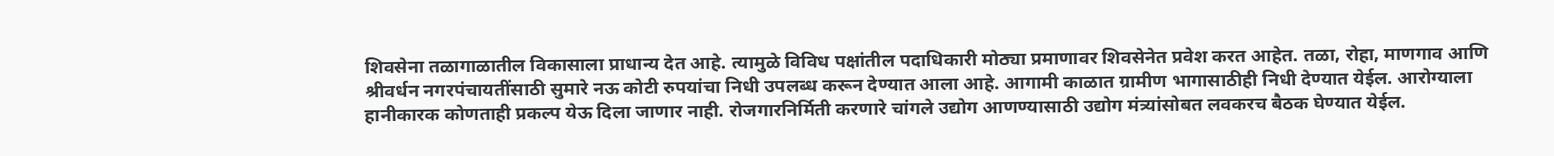शिवसेना तळागाळातील विकासाला प्राधान्य देत आहे. त्यामुळे विविध पक्षांतील पदाधिकारी मोठ्या प्रमाणावर शिवसेनेत प्रवेश करत आहेत. तळा, रोहा, माणगाव आणि श्रीवर्धन नगरपंचायतींसाठी सुमारे नऊ कोटी रुपयांचा निधी उपलब्ध करून देण्यात आला आहे. आगामी काळात ग्रामीण भागासाठीही निधी देण्यात येईल. आरोग्याला हानीकारक कोणताही प्रकल्प येऊ दिला जाणार नाही. रोजगारनिर्मिती करणारे चांगले उद्योग आणण्यासाठी उद्योग मंत्र्यांसोबत लवकरच बैठक घेण्यात येईल.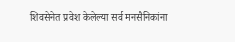शिवसेनेत प्रवेश केलेल्या सर्व मनसैनिकांना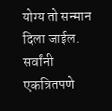योग्य तो सन्मान दिला जाईल. सर्वांनी एकत्रितपणे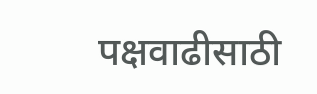पक्षवाढीसाठी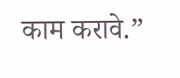काम करावे.”